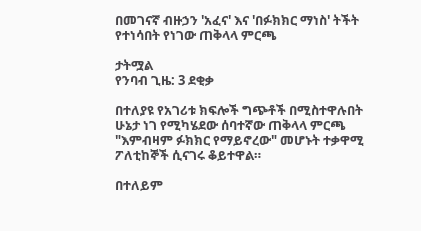በመገናኛ ብዙኃን 'አፈና' እና 'በፉክክር ማነስ' ትችት የተነሳበት የነገው ጠቅላላ ምርጫ

ታትሟል
የንባብ ጊዜ: 3 ደቂቃ

በተለያዩ የአገሪቱ ክፍሎች ግጭቶች በሚስተዋሉበት ሁኔታ ነገ የሚካሄደው ሰባተኛው ጠቅላላ ምርጫ "እምብዛም ፉክክር የማይኖረው" መሆኑት ተቃዋሚ ፖለቲከኞች ሲናገሩ ቆይተዋል።

በተለይም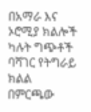በአማራ እና ኦሮሚያ ክልሎች ካሉት ግጭቶች ባሻገር የትግራይ ክልል በምርጫው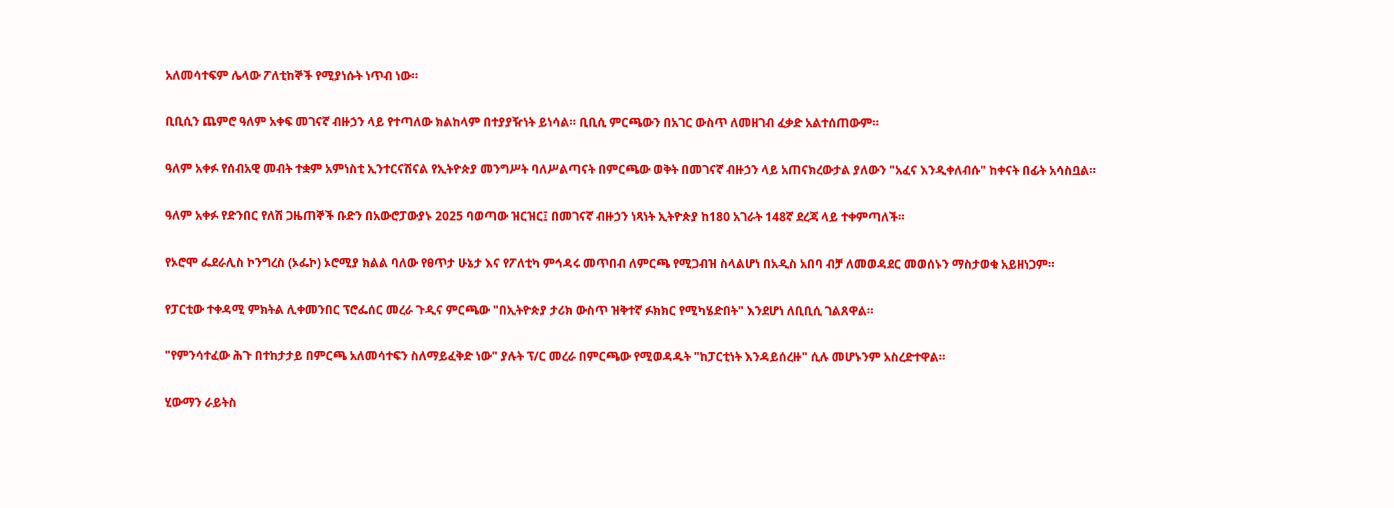አለመሳተፍም ሌላው ፖለቲከኞች የሚያነሱት ነጥብ ነው።

ቢቢሲን ጨምሮ ዓለም አቀፍ መገናኛ ብዙኃን ላይ የተጣለው ክልከላም በተያያዥነት ይነሳል። ቢቢሲ ምርጫውን በአገር ውስጥ ለመዘገብ ፈቃድ አልተሰጠውም።

ዓለም አቀፉ የሰብአዊ መብት ተቋም አምነስቲ ኢንተርናሽናል የኢትዮጵያ መንግሥት ባለሥልጣናት በምርጫው ወቅት በመገናኛ ብዙኃን ላይ አጠናክረውታል ያለውን "አፈና እንዲቀለብሱ" ከቀናት በፊት አሳስቧል።

ዓለም አቀፉ የድንበር የለሽ ጋዜጠኞች ቡድን በአውሮፓውያኑ 2025 ባወጣው ዝርዝር፤ በመገናኛ ብዙኃን ነጻነት ኢትዮጵያ ከ180 አገራት 148ኛ ደረጃ ላይ ተቀምጣለች።

የኦሮሞ ፌደራሊስ ኮንግረስ (ኦፌኮ) ኦሮሚያ ክልል ባለው የፀጥታ ሁኔታ እና የፖለቲካ ምኅዳሩ መጥበብ ለምርጫ የሚጋብዝ ስላልሆነ በአዲስ አበባ ብቻ ለመወዳደር መወሰኑን ማስታወቁ አይዘነጋም።

የፓርቲው ተቀዳሚ ምክትል ሊቀመንበር ፕሮፌሰር መረራ ጉዲና ምርጫው "በኢትዮጵያ ታሪክ ውስጥ ዝቅተኛ ፉክክር የሚካሄድበት" እንደሆነ ለቢቢሲ ገልጸዋል።

"የምንሳተፈው ሕጉ በተከታታይ በምርጫ አለመሳተፍን ስለማይፈቅድ ነው" ያሉት ፕ/ር መረራ በምርጫው የሚወዳዱት "ከፓርቲነት እንዳይሰረዙ" ሲሉ መሆኑንም አስረድተዋል።

ሂውማን ራይትስ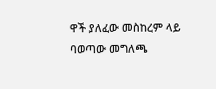ዋች ያለፈው መስከረም ላይ ባወጣው መግለጫ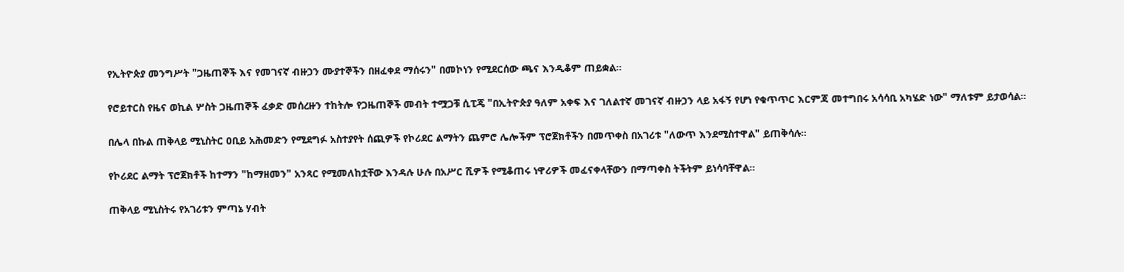የኢትዮጵያ መንግሥት "ጋዜጠኞች እና የመገናኛ ብዙኃን ሙያተኞችን በዘፈቀደ ማሰሩን" በመኮነን የሚደርሰው ጫና እንዲቆም ጠይቋል።

የሮይተርስ የዜና ወኪል ሦስት ጋዜጠኞች ፈቃድ መሰረዙን ተከትሎ የጋዜጠኞች መብት ተሟጋቹ ሲፒጄ "በኢትዮጵያ ዓለም አቀፍ እና ገለልተኛ መገናኛ ብዙኃን ላይ አፋኝ የሆነ የቁጥጥር እርምጃ መተግበሩ አሳሳቢ አካሄድ ነው" ማለቱም ይታወሳል።

በሌላ በኩል ጠቅላይ ሚኒስትር ዐቢይ አሕመድን የሚደግፉ አስተያየት ሰጪዎች የኮሪደር ልማትን ጨምሮ ሌሎችም ፕሮጀክቶችን በመጥቀስ በአገሪቱ "ለውጥ እንደሚስተዋል" ይጠቅሳሉ።

የኮሪደር ልማት ፕሮጀክቶች ከተማን "ከማዘመን" አንጻር የሚመለከቷቸው እንዳሉ ሁሉ በአሥር ሺዎች የሚቆጠሩ ነዋሪዎች መፈናቀላቸውን በማጣቀስ ትችትም ይነሳባቸዋል።

ጠቅላይ ሚኒስትሩ የአገሪቱን ምጣኔ ሃብት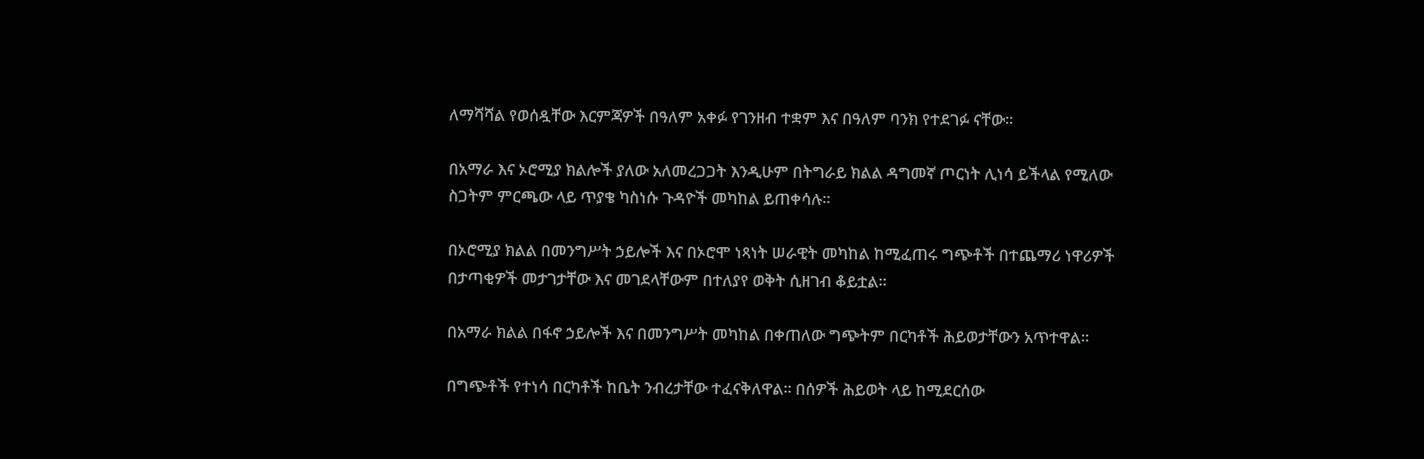ለማሻሻል የወሰዷቸው እርምጃዎች በዓለም አቀፉ የገንዘብ ተቋም እና በዓለም ባንክ የተደገፉ ናቸው።

በአማራ እና ኦሮሚያ ክልሎች ያለው አለመረጋጋት እንዲሁም በትግራይ ክልል ዳግመኛ ጦርነት ሊነሳ ይችላል የሚለው ስጋትም ምርጫው ላይ ጥያቄ ካስነሱ ጉዳዮች መካከል ይጠቀሳሉ።

በኦሮሚያ ክልል በመንግሥት ኃይሎች እና በኦሮሞ ነጻነት ሠራዊት መካከል ከሚፈጠሩ ግጭቶች በተጨማሪ ነዋሪዎች በታጣቂዎች መታገታቸው እና መገደላቸውም በተለያየ ወቅት ሲዘገብ ቆይቷል።

በአማራ ክልል በፋኖ ኃይሎች እና በመንግሥት መካከል በቀጠለው ግጭትም በርካቶች ሕይወታቸውን አጥተዋል።

በግጭቶች የተነሳ በርካቶች ከቤት ንብረታቸው ተፈናቅለዋል። በሰዎች ሕይወት ላይ ከሚደርሰው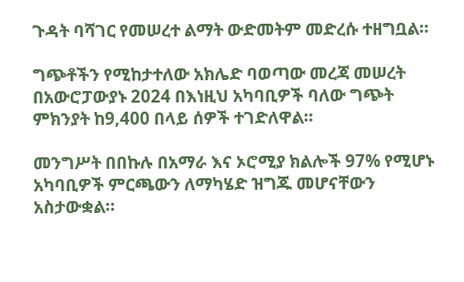ጉዳት ባሻገር የመሠረተ ልማት ውድመትም መድረሱ ተዘግቧል።

ግጭቶችን የሚከታተለው አክሌድ ባወጣው መረጃ መሠረት በአውሮፓውያኑ 2024 በእነዚህ አካባቢዎች ባለው ግጭት ምክንያት ከ9,400 በላይ ሰዎች ተገድለዋል።

መንግሥት በበኩሉ በአማራ እና ኦሮሚያ ክልሎች 97% የሚሆኑ አካባቢዎች ምርጫውን ለማካሄድ ዝግጁ መሆናቸውን አስታውቋል።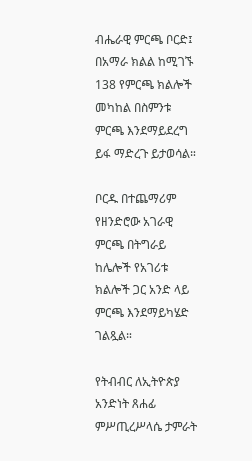ብሔራዊ ምርጫ ቦርድ፤ በአማራ ክልል ከሚገኙ 138 የምርጫ ክልሎች መካከል በስምንቱ ምርጫ እንደማይደረግ ይፋ ማድረጉ ይታወሳል።

ቦርዱ በተጨማሪም የዘንድሮው አገራዊ ምርጫ በትግራይ ከሌሎች የአገሪቱ ክልሎች ጋር አንድ ላይ ምርጫ እንደማይካሄድ ገልጿል።

የትብብር ለኢትዮጵያ አንድነት ጸሐፊ ምሥጢረሥላሴ ታምራት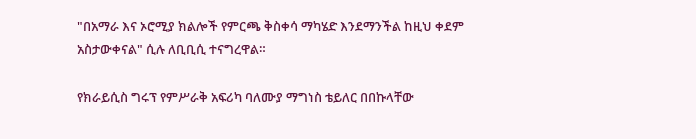"በአማራ እና ኦሮሚያ ክልሎች የምርጫ ቅስቀሳ ማካሄድ እንደማንችል ከዚህ ቀደም አስታውቀናል" ሲሉ ለቢቢሲ ተናግረዋል።

የክራይሲስ ግሩፕ የምሥራቅ አፍሪካ ባለሙያ ማግነስ ቴይለር በበኩላቸው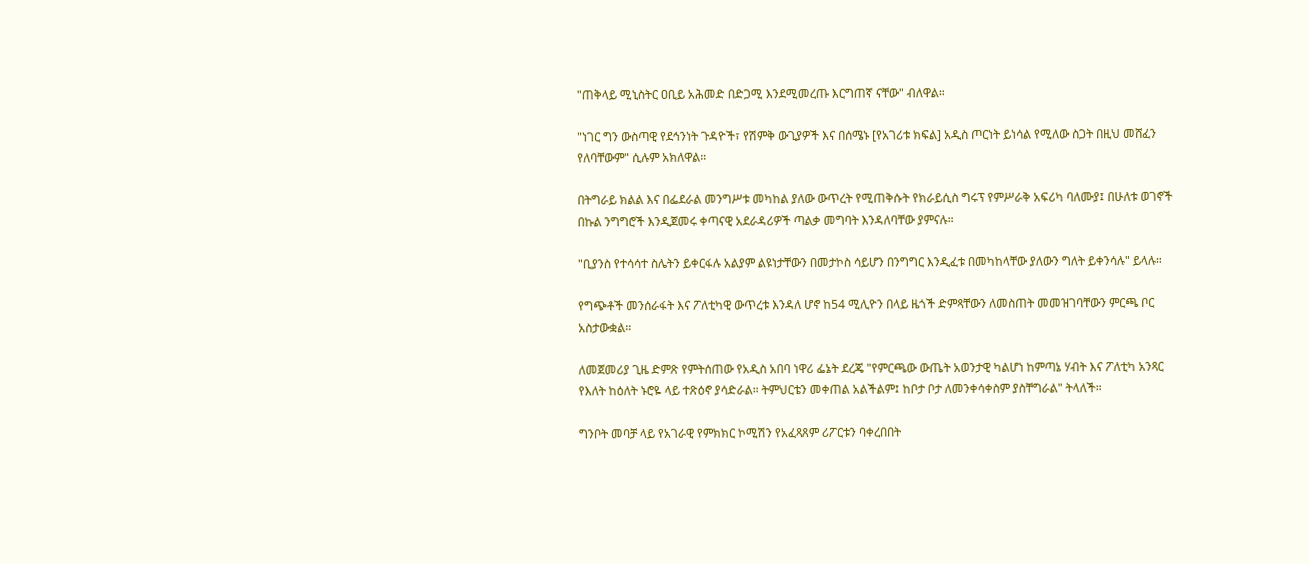"ጠቅላይ ሚኒስትር ዐቢይ አሕመድ በድጋሚ እንደሚመረጡ እርግጠኛ ናቸው" ብለዋል።

"ነገር ግን ውስጣዊ የደኅንነት ጉዳዮች፣ የሽምቅ ውጊያዎች እና በሰሜኑ [የአገሪቱ ክፍል] አዲስ ጦርነት ይነሳል የሚለው ስጋት በዚህ መሸፈን የለባቸውም" ሲሉም አክለዋል።

በትግራይ ክልል እና በፌደራል መንግሥቱ መካከል ያለው ውጥረት የሚጠቅሱት የክራይሲስ ግሩፕ የምሥራቅ አፍሪካ ባለሙያ፤ በሁለቱ ወገኖች በኩል ንግግሮች እንዲጀመሩ ቀጣናዊ አደራዳሪዎች ጣልቃ መግባት እንዳለባቸው ያምናሉ።

"ቢያንስ የተሳሳተ ስሌትን ይቀርፋሉ አልያም ልዩነታቸውን በመታኮስ ሳይሆን በንግግር እንዲፈቱ በመካከላቸው ያለውን ግለት ይቀንሳሉ" ይላሉ።

የግጭቶች መንሰራፋት እና ፖለቲካዊ ውጥረቱ እንዳለ ሆኖ ከ54 ሚሊዮን በላይ ዜጎች ድምጻቸውን ለመስጠት መመዝገባቸውን ምርጫ ቦር አስታውቋል።

ለመጀመሪያ ጊዜ ድምጽ የምትሰጠው የአዲስ አበባ ነዋሪ ፌኔት ደረጄ "የምርጫው ውጤት አወንታዊ ካልሆነ ከምጣኔ ሃብት እና ፖለቲካ አንጻር የእለት ከዕለት ኑሮዬ ላይ ተጽዕኖ ያሳድራል። ትምህርቴን መቀጠል አልችልም፤ ከቦታ ቦታ ለመንቀሳቀስም ያስቸግራል" ትላለች።

ግንቦት መባቻ ላይ የአገራዊ የምክክር ኮሚሽን የአፈጻጸም ሪፖርቱን ባቀረበበት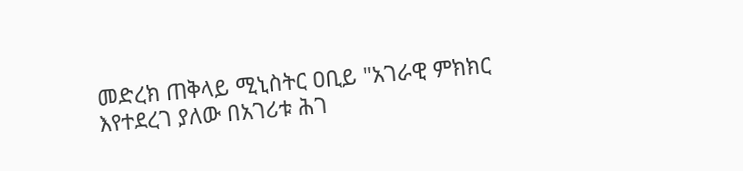መድረክ ጠቅላይ ሚኒስትር ዐቢይ "አገራዊ ምክክር እየተደረገ ያለው በአገሪቱ ሕገ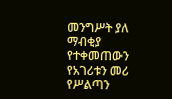መንግሥት ያለ ማብቂያ የተቀመጠውን የአገሪቱን መሪ የሥልጣን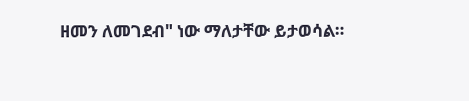ዘመን ለመገደብ" ነው ማለታቸው ይታወሳል።